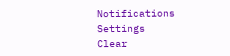Notifications
Settings
Clear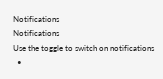Notifications
Notifications
Use the toggle to switch on notifications
  •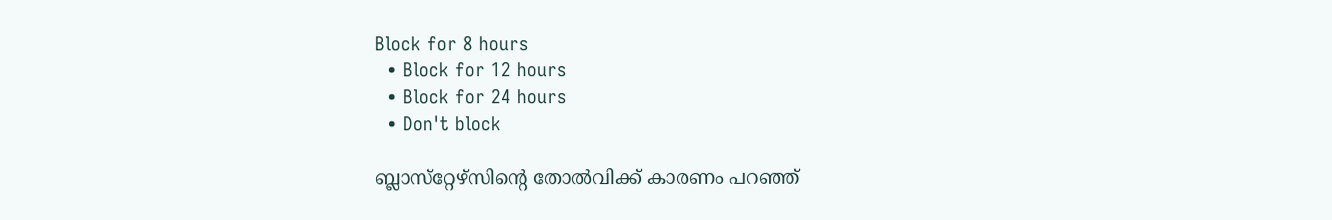Block for 8 hours
  • Block for 12 hours
  • Block for 24 hours
  • Don't block

ബ്ലാസ്‌റ്റേഴ്‌സിന്റെ തോല്‍വിക്ക് കാരണം പറഞ്ഞ്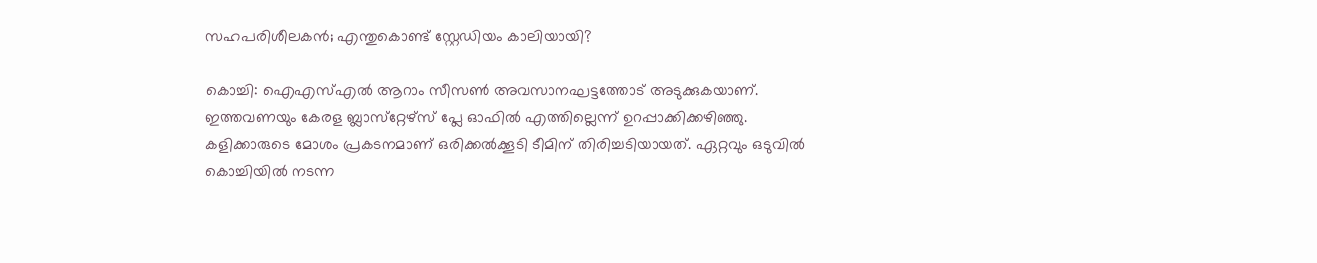സഹപരിശീലകന്‍; എന്തുകൊണ്ട് സ്റ്റേഡിയം കാലിയായി?

കൊച്ചി: ഐഎസ്എല്‍ ആറാം സീസണ്‍ അവസാനഘട്ടത്തോട് അടുക്കുകയാണ്. ഇത്തവണയും കേരള ബ്ലാസ്‌റ്റേഴ്‌സ് പ്ലേ ഓഫില്‍ എത്തില്ലെന്ന് ഉറപ്പാക്കിക്കഴിഞ്ഞു. കളിക്കാരുടെ മോശം പ്രകടനമാണ് ഒരിക്കല്‍ക്കൂടി ടീമിന് തിരിച്ചടിയായത്. ഏറ്റവും ഒടുവില്‍ കൊച്ചിയില്‍ നടന്ന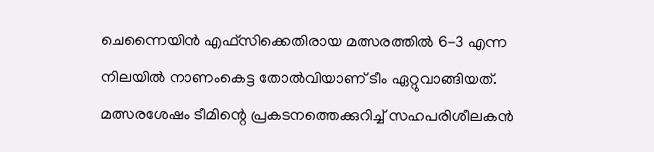ചെന്നൈയിന്‍ എഫ്‌സിക്കെതിരായ മത്സരത്തില്‍ 6-3 എന്ന നിലയില്‍ നാണംകെട്ട തോല്‍വിയാണ് ടീം ഏറ്റുവാങ്ങിയത്. മത്സരശേഷം ടീമിന്റെ പ്രകടനത്തെക്കുറിച്ച് സഹപരിശീലകന്‍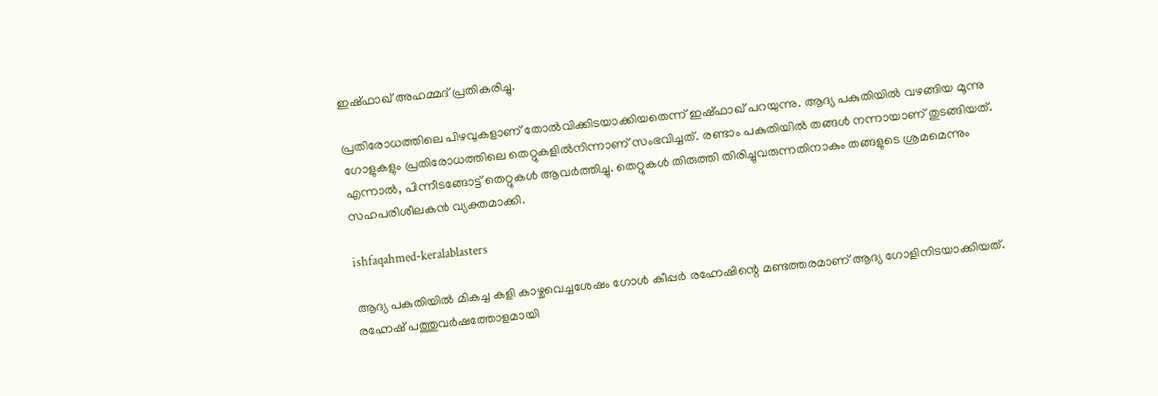ഇഷ്ഫാഖ് അഹമ്മദ് പ്രതികരിച്ചു.

പ്രതിരോധത്തിലെ പിഴവുകളാണ് തോല്‍വിക്കിടയാക്കിയതെന്ന് ഇഷ്ഫാഖ് പറയുന്നു. ആദ്യ പകുതിയില്‍ വഴങ്ങിയ മൂന്നു ഗോളുകളും പ്രതിരോധത്തിലെ തെറ്റുകളില്‍നിന്നാണ് സംഭവിച്ചത്. രണ്ടാം പകുതിയില്‍ തങ്ങള്‍ നന്നായാണ് തുടങ്ങിയത്. എന്നാല്‍, പിന്നീടങ്ങോട്ട് തെറ്റുകള്‍ ആവര്‍ത്തിച്ചു. തെറ്റുകള്‍ തിരുത്തി തിരിച്ചുവരുന്നതിനാകും തങ്ങളുടെ ശ്രമമെന്നും സഹപരിശീലകന്‍ വ്യക്തമാക്കി.

ishfaqahmed-keralablasters

ആദ്യ പകുതിയില്‍ മികച്ച കളി കാഴ്ചവെച്ചശേഷം ഗോള്‍ കീപ്പര്‍ രഹ്നേഷിന്റെ മണ്ടത്തരമാണ് ആദ്യ ഗോളിനിടയാക്കിയത്. രഹ്നേഷ് പത്തുവര്‍ഷത്തോളമായി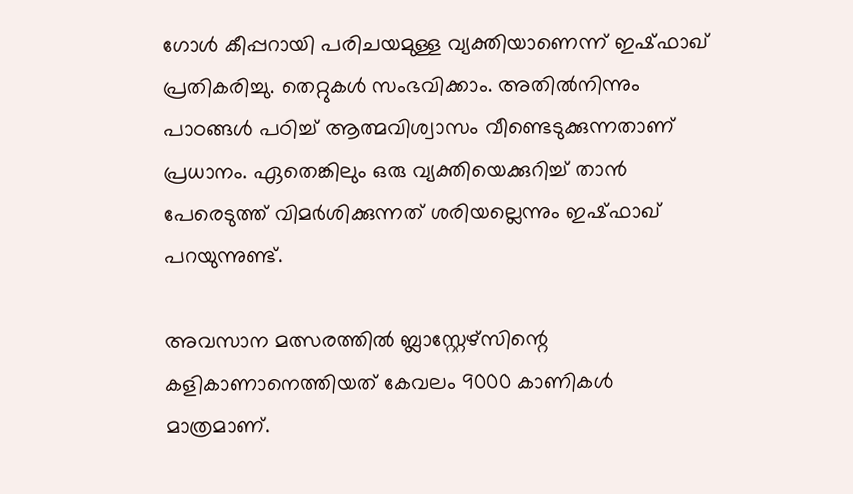ഗോള്‍ കീപ്പറായി പരിചയമുള്ള വ്യക്തിയാണെന്ന് ഇഷ്ഫാഖ് പ്രതികരിച്ചു. തെറ്റുകള്‍ സംഭവിക്കാം. അതില്‍നിന്നും പാഠങ്ങള്‍ പഠിച്ച് ആത്മവിശ്വാസം വീണ്ടെടുക്കുന്നതാണ് പ്രധാനം. ഏതെങ്കിലും ഒരു വ്യക്തിയെക്കുറിച്ച് താന്‍ പേരെടുത്ത് വിമര്‍ശിക്കുന്നത് ശരിയല്ലെന്നും ഇഷ്ഫാഖ് പറയുന്നുണ്ട്.

അവസാന മത്സരത്തില്‍ ബ്ലാസ്റ്റേഴ്‌സിന്റെ കളികാണാനെത്തിയത് കേവലം 9000 കാണികള്‍ മാത്രമാണ്.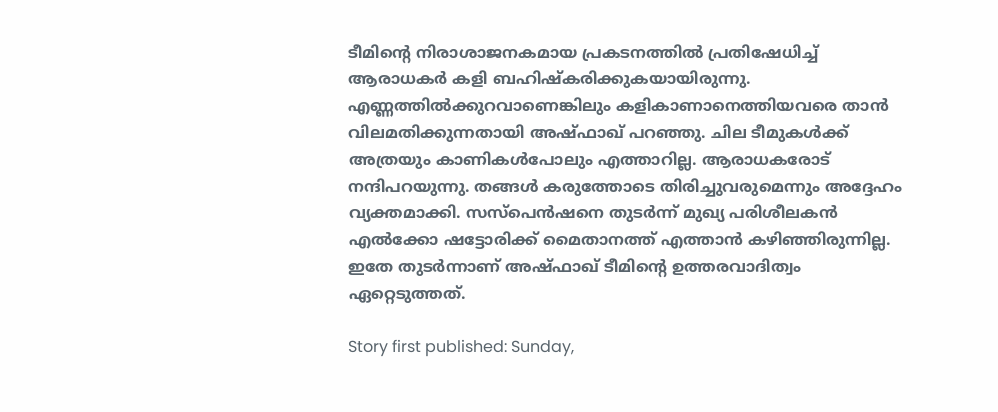ടീമിന്റെ നിരാശാജനകമായ പ്രകടനത്തില്‍ പ്രതിഷേധിച്ച് ആരാധകര്‍ കളി ബഹിഷ്‌കരിക്കുകയായിരുന്നു. എണ്ണത്തില്‍ക്കുറവാണെങ്കിലും കളികാണാനെത്തിയവരെ താന്‍ വിലമതിക്കുന്നതായി അഷ്ഫാഖ് പറഞ്ഞു. ചില ടീമുകള്‍ക്ക് അത്രയും കാണികള്‍പോലും എത്താറില്ല. ആരാധകരോട് നന്ദിപറയുന്നു. തങ്ങള്‍ കരുത്തോടെ തിരിച്ചുവരുമെന്നും അദ്ദേഹം വ്യക്തമാക്കി. സസ്‌പെന്‍ഷനെ തുടര്‍ന്ന് മുഖ്യ പരിശീലകന്‍ എല്‍ക്കോ ഷട്ടോരിക്ക് മൈതാനത്ത് എത്താന്‍ കഴിഞ്ഞിരുന്നില്ല. ഇതേ തുടര്‍ന്നാണ് അഷ്ഫാഖ് ടീമിന്റെ ഉത്തരവാദിത്വം ഏറ്റെടുത്തത്.

Story first published: Sunday,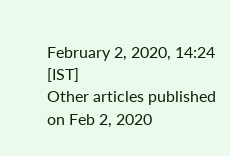February 2, 2020, 14:24 [IST]
Other articles published on Feb 2, 2020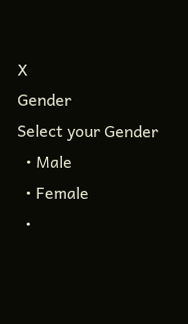X
Gender
Select your Gender
  • Male
  • Female
  •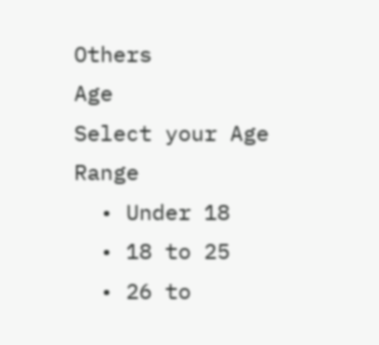Others
Age
Select your Age Range
  • Under 18
  • 18 to 25
  • 26 to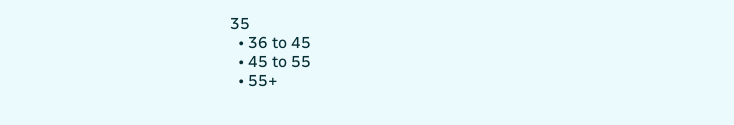35
  • 36 to 45
  • 45 to 55
  • 55+